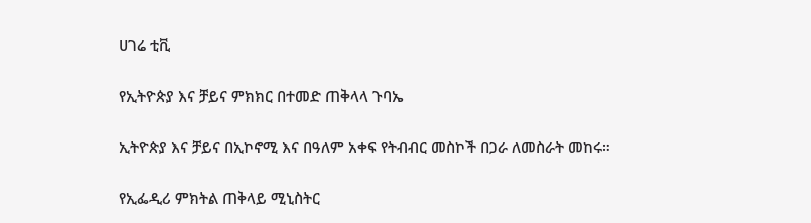ሀገሬ ቲቪ

የኢትዮጵያ እና ቻይና ምክክር በተመድ ጠቅላላ ጉባኤ

ኢትዮጵያ እና ቻይና በኢኮኖሚ እና በዓለም አቀፍ የትብብር መስኮች በጋራ ለመስራት መከሩ።

የኢፌዲሪ ምክትል ጠቅላይ ሚኒስትር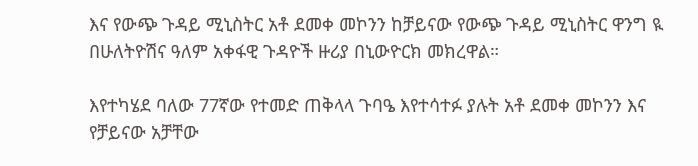እና የውጭ ጉዳይ ሚኒስትር አቶ ደመቀ መኮንን ከቻይናው የውጭ ጉዳይ ሚኒስትር ዋንግ ዪ በሁለትዮሽና ዓለም አቀፋዊ ጉዳዮች ዙሪያ በኒውዮርክ መክረዋል።

እየተካሄደ ባለው 77ኛው የተመድ ጠቅላላ ጉባዔ እየተሳተፉ ያሉት አቶ ደመቀ መኮንን እና የቻይናው አቻቸው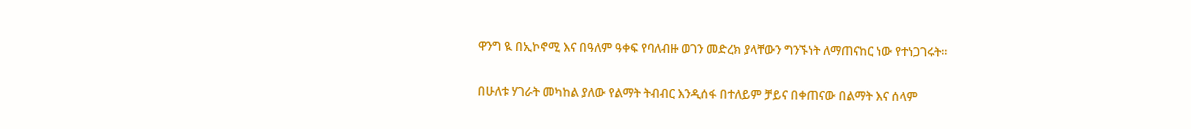ዋንግ ዪ በኢኮኖሚ እና በዓለም ዓቀፍ የባለብዙ ወገን መድረክ ያላቸውን ግንኙነት ለማጠናከር ነው የተነጋገሩት።

በሁለቱ ሃገራት መካከል ያለው የልማት ትብብር እንዲሰፋ በተለይም ቻይና በቀጠናው በልማት እና ሰላም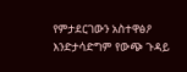የምታደርገውን አስተዋፅዖ እንድታሳድግም የውጭ ጉዳይ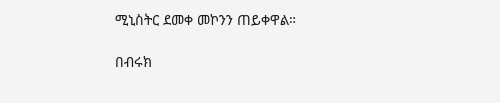ሚኒስትር ደመቀ መኮንን ጠይቀዋል።

በብሩክ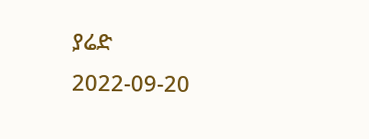ያሬድ
2022-09-20